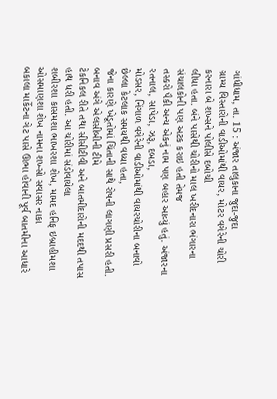ગાંધીધામ, તા. 15 : અંજાર તાલુકાના જુદા-જુદા
ગ્રામ્ય વિસ્તારોની વાડીઓમાંથી વાયર, મોટર વગેરેની ચોરી કરનારા બે શખ્સને પોલીસે દબોચી
લીધા હતા. બંને પાસેથી ચોરીનો માલ ખરીદનારા ભંગારના સંચાલકોની પણ અટક કરાઇ હતી તેમજ
તસ્કરો પૈકી અન્ય એકનું નામ પણ બહાર આવ્યું હતું. અંજારના રતનાલ, સાપેડા, ઝરૂ, દબડા,
મોડસર, નિંગાળ વગેરેની વાડીઓમાંથી વાયરચોરીના બનાવો છેલ્લા કેટલાક સમયથી વધ્યા હતા,
જેના કારણે ખેડૂતોમાં ચિંતાની સાથે રોષની લાગણી પ્રસરી હતી. બનાવ અંગે એલસીબીની ટીમે
ટેકનિકલ રીતે તથા સીસીટીવી અને બાતમીદારોની મદદથી તપાસ હાથ ધરી હતી. આ ચોરીમાં સંડોવાયેલા
શબીરશા કાસમશા ભાખરશા શેખ, મામદ હનિફ ઇબ્રાહીમશા ઓસમાણશા શેખ નામના શખ્સો સવાસર નાકા
બકાલા માર્કેટના ગેટ પાસે ઊભા હોવાની પૂર્વ બાતમીના આધારે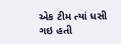એક ટીમ ત્યાં ધસી ગઇ હતી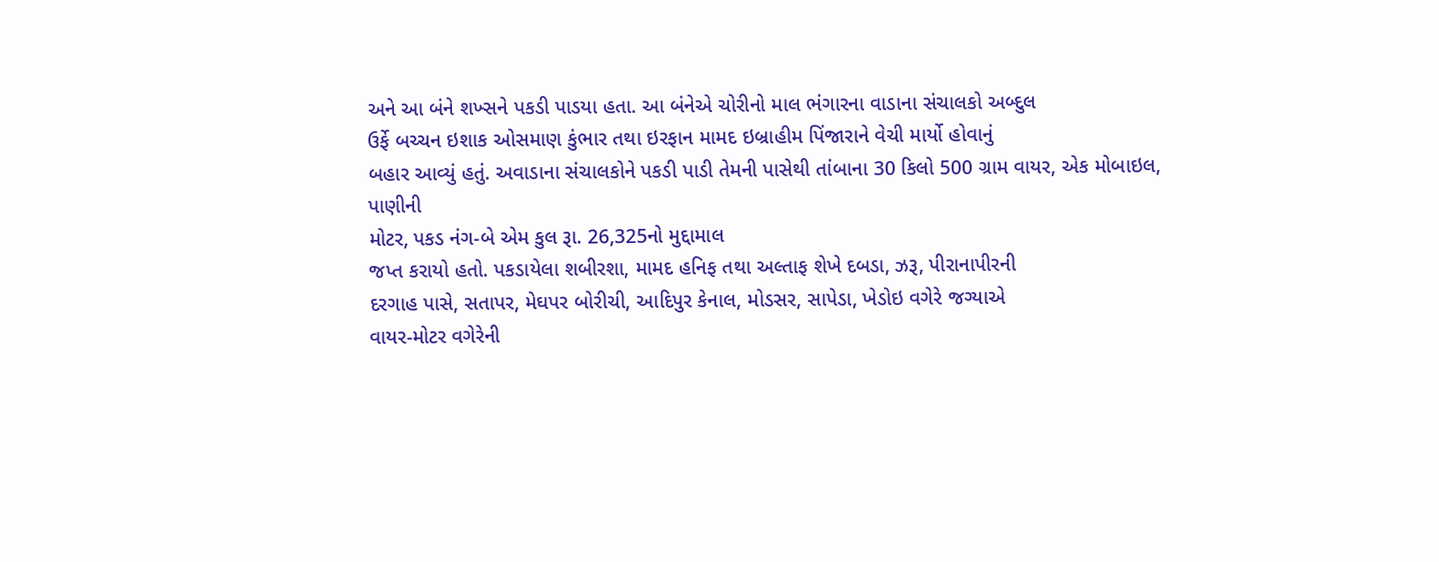અને આ બંને શખ્સને પકડી પાડયા હતા. આ બંનેએ ચોરીનો માલ ભંગારના વાડાના સંચાલકો અબ્દુલ
ઉર્ફે બચ્ચન ઇશાક ઓસમાણ કુંભાર તથા ઇરફાન મામદ ઇબ્રાહીમ પિંજારાને વેચી માર્યો હોવાનું
બહાર આવ્યું હતું. અવાડાના સંચાલકોને પકડી પાડી તેમની પાસેથી તાંબાના 30 કિલો 500 ગ્રામ વાયર, એક મોબાઇલ, પાણીની
મોટર, પકડ નંગ-બે એમ કુલ રૂા. 26,325નો મુદ્દામાલ
જપ્ત કરાયો હતો. પકડાયેલા શબીરશા, મામદ હનિફ તથા અલ્તાફ શેખે દબડા, ઝરૂ, પીરાનાપીરની
દરગાહ પાસે, સતાપર, મેઘપર બોરીચી, આદિપુર કેનાલ, મોડસર, સાપેડા, ખેડોઇ વગેરે જગ્યાએ
વાયર-મોટર વગેરેની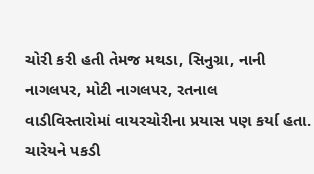ચોરી કરી હતી તેમજ મથડા, સિનુગ્રા, નાની નાગલપર, મોટી નાગલપર, રતનાલ
વાડીવિસ્તારોમાં વાયરચોરીના પ્રયાસ પણ કર્યા હતા. ચારેયને પકડી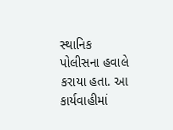સ્થાનિક પોલીસના હવાલે
કરાયા હતા. આ કાર્યવાહીમાં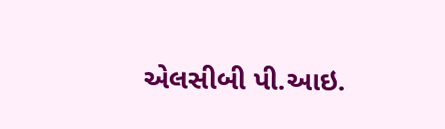એલસીબી પી.આઇ.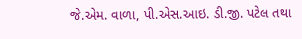જે.એમ. વાળા, પી.એસ.આઇ. ડી.જી. પટેલ તથા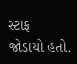સ્ટાફ
જોડાયો હતો.